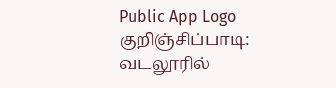Public App Logo
குறிஞ்சிப்பாடி: வடலூரில்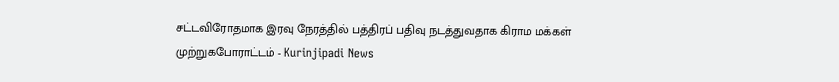சட்டவிரோதமாக இரவு நேரத்தில் பத்திரப் பதிவு நடத்துவதாக கிராம மக்கள் முற்றுகபோராட்டம் - Kurinjipadi News